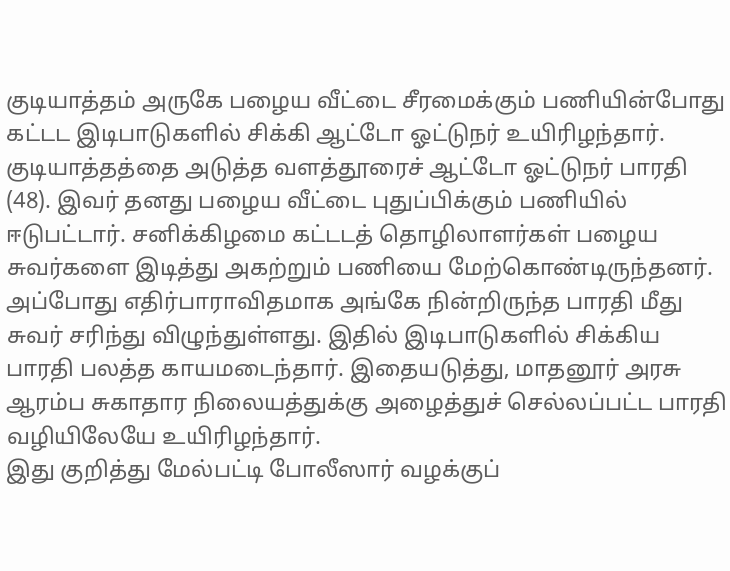குடியாத்தம் அருகே பழைய வீட்டை சீரமைக்கும் பணியின்போது கட்டட இடிபாடுகளில் சிக்கி ஆட்டோ ஓட்டுநர் உயிரிழந்தார்.
குடியாத்தத்தை அடுத்த வளத்தூரைச் ஆட்டோ ஓட்டுநர் பாரதி (48). இவர் தனது பழைய வீட்டை புதுப்பிக்கும் பணியில் ஈடுபட்டார். சனிக்கிழமை கட்டடத் தொழிலாளர்கள் பழைய சுவர்களை இடித்து அகற்றும் பணியை மேற்கொண்டிருந்தனர். அப்போது எதிர்பாராவிதமாக அங்கே நின்றிருந்த பாரதி மீது சுவர் சரிந்து விழுந்துள்ளது. இதில் இடிபாடுகளில் சிக்கிய பாரதி பலத்த காயமடைந்தார். இதையடுத்து, மாதனூர் அரசு ஆரம்ப சுகாதார நிலையத்துக்கு அழைத்துச் செல்லப்பட்ட பாரதி வழியிலேயே உயிரிழந்தார்.
இது குறித்து மேல்பட்டி போலீஸார் வழக்குப்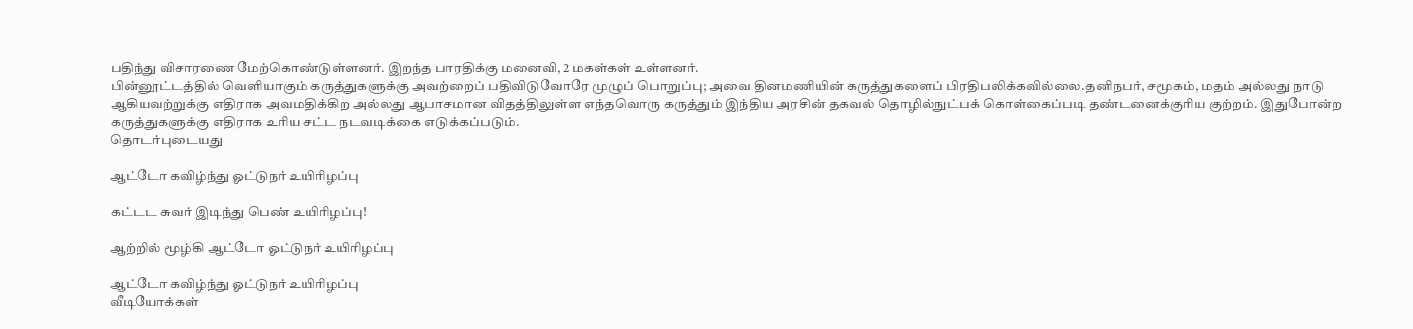பதிந்து விசாரணை மேற்கொண்டுள்ளனர். இறந்த பாரதிக்கு மனைவி, 2 மகள்கள் உள்ளனர்.
பின்னூட்டத்தில் வெளியாகும் கருத்துகளுக்கு அவற்றைப் பதிவிடுவோரே முழுப் பொறுப்பு; அவை தினமணியின் கருத்துகளைப் பிரதிபலிக்கவில்லை.தனிநபர், சமூகம், மதம் அல்லது நாடு ஆகியவற்றுக்கு எதிராக அவமதிக்கிற அல்லது ஆபாசமான விதத்திலுள்ள எந்தவொரு கருத்தும் இந்திய அரசின் தகவல் தொழில்நுட்பக் கொள்கைப்படி தண்டனைக்குரிய குற்றம். இதுபோன்ற கருத்துகளுக்கு எதிராக உரிய சட்ட நடவடிக்கை எடுக்கப்படும்.
தொடர்புடையது

ஆட்டோ கவிழ்ந்து ஓட்டுநர் உயிரிழப்பு

கட்டட சுவர் இடிந்து பெண் உயிரிழப்பு!

ஆற்றில் மூழ்கி ஆட்டோ ஓட்டுநர் உயிரிழப்பு

ஆட்டோ கவிழ்ந்து ஓட்டுநர் உயிரிழப்பு
வீடியோக்கள்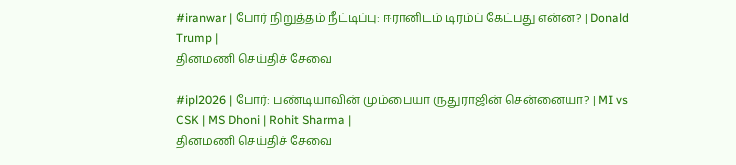#iranwar | போர் நிறுத்தம் நீட்டிப்பு: ஈரானிடம் டிரம்ப் கேட்பது என்ன? | Donald Trump |
தினமணி செய்திச் சேவை

#ipl2026 | போர்: பண்டியாவின் மும்பையா ருதுராஜின் சென்னையா? | MI vs CSK | MS Dhoni | Rohit Sharma |
தினமணி செய்திச் சேவை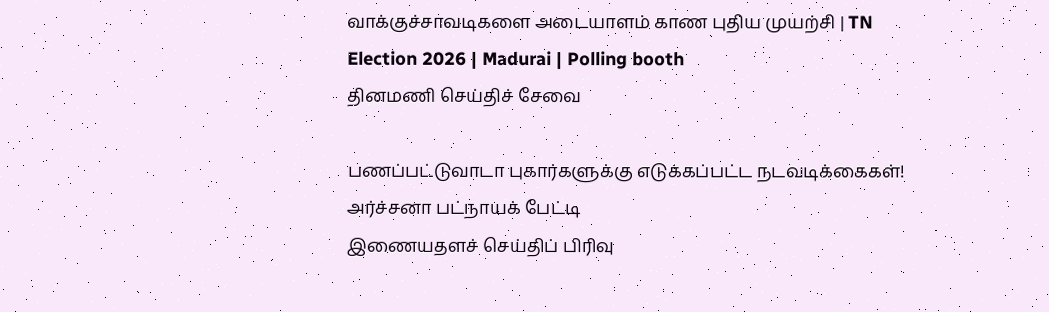வாக்குச்சாவடிகளை அடையாளம் காண புதிய முயற்சி | TN Election 2026 | Madurai | Polling booth
தினமணி செய்திச் சேவை

பணப்பட்டுவாடா புகார்களுக்கு எடுக்கப்பட்ட நடவடிக்கைகள்! அர்ச்சனா பட்நாயக் பேட்டி
இணையதளச் செய்திப் பிரிவு